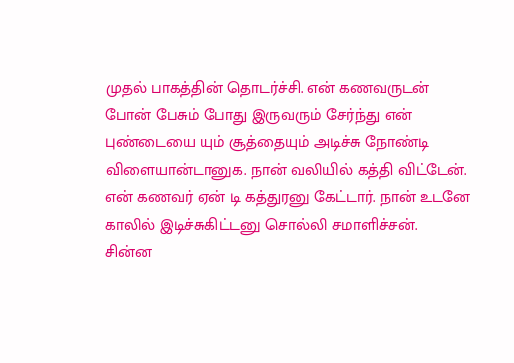முதல் பாகத்தின் தொடர்ச்சி. என் கணவருடன் போன் பேசும் போது இருவரும் சேர்ந்து என் புண்டையை யும் சூத்தையும் அடிச்சு நோண்டி விளையான்டானுக. நான் வலியில் கத்தி விட்டேன். என் கணவர் ஏன் டி கத்துரனு கேட்டார். நான் உடனே காலில் இடிச்சுகிட்டனு சொல்லி சமாளிச்சன்.
சின்ன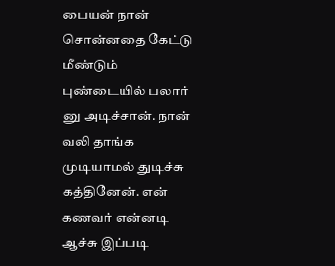பையன் நான் சொன்னதை கேட்டு மீண்டும் புண்டையில் பலார் னு அடிச்சான். நான் வலி தாங்க முடியாமல் துடிச்சு கத்தினேன். என் கணவர் என்னடி ஆச்சு இப்படி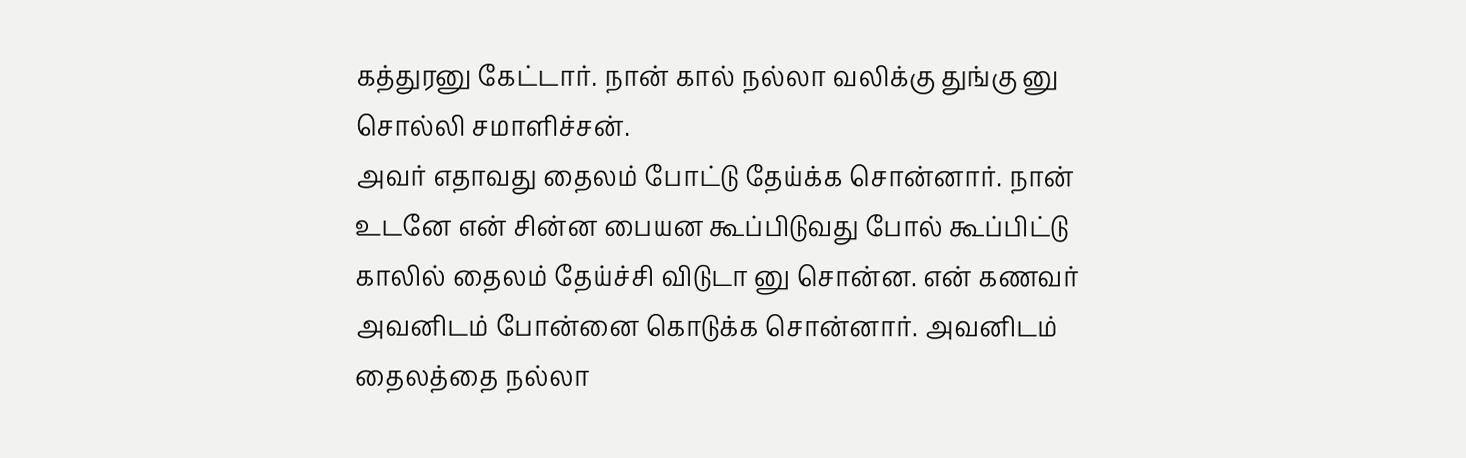கத்துரனு கேட்டார். நான் கால் நல்லா வலிக்கு துங்கு னு சொல்லி சமாளிச்சன்.
அவர் எதாவது தைலம் போட்டு தேய்க்க சொன்னார். நான் உடனே என் சின்ன பையன கூப்பிடுவது போல் கூப்பிட்டு காலில் தைலம் தேய்ச்சி விடுடா னு சொன்ன. என் கணவர் அவனிடம் போன்னை கொடுக்க சொன்னார். அவனிடம் தைலத்தை நல்லா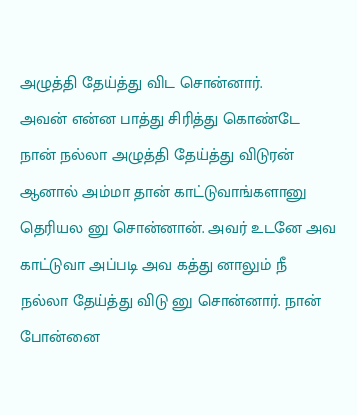அழுத்தி தேய்த்து விட சொன்னார்.
அவன் என்ன பாத்து சிரித்து கொண்டே நான் நல்லா அழுத்தி தேய்த்து விடுரன் ஆனால் அம்மா தான் காட்டுவாங்களானு தெரியல னு சொன்னான். அவர் உடனே அவ காட்டுவா அப்படி அவ கத்து னாலும் நீ நல்லா தேய்த்து விடு னு சொன்னார். நான் போன்னை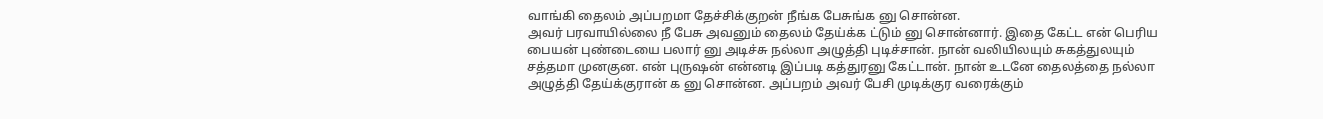வாங்கி தைலம் அப்பறமா தேச்சிக்குறன் நீங்க பேசுங்க னு சொன்ன.
அவர் பரவாயில்லை நீ பேசு அவனும் தைலம் தேய்க்க ட்டும் னு சொன்னார். இதை கேட்ட என் பெரிய பையன் புண்டையை பலார் னு அடிச்சு நல்லா அழுத்தி புடிச்சான். நான் வலியிலயும் சுகத்துலயும் சத்தமா முனகுன. என் புருஷன் என்னடி இப்படி கத்துரனு கேட்டான். நான் உடனே தைலத்தை நல்லா அழுத்தி தேய்க்குரான் க னு சொன்ன. அப்பறம் அவர் பேசி முடிக்குர வரைக்கும்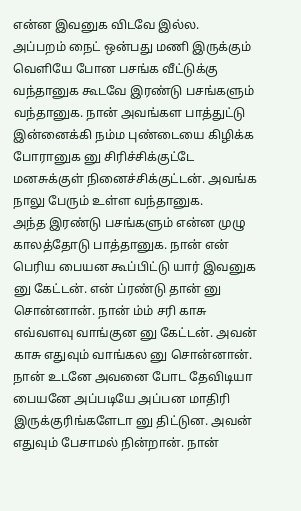என்ன இவனுக விடவே இல்ல.
அப்பறம் நைட் ஒன்பது மணி இருக்கும் வெளியே போன பசங்க வீட்டுக்கு வந்தானுக கூடவே இரண்டு பசங்களும் வந்தானுக. நான் அவங்கள பாத்துட்டு இன்னைக்கி நம்ம புண்டையை கிழிக்க போரானுக னு சிரிச்சிக்குட்டே மனசுக்குள் நினைச்சிக்குட்டன். அவங்க நாலு பேரும் உள்ள வந்தானுக.
அந்த இரண்டு பசங்களும் என்ன முழு காலத்தோடு பாத்தானுக. நான் என் பெரிய பையன கூப்பிட்டு யார் இவனுக னு கேட்டன். என் ப்ரண்டு தான் னு சொன்னான். நான் ம்ம் சரி காசு எவ்வளவு வாங்குன னு கேட்டன். அவன் காசு எதுவும் வாங்கல னு சொன்னான்.
நான் உடனே அவனை போட தேவிடியா பையனே அப்படியே அப்பன மாதிரி இருக்குரிங்களேடா னு திட்டுன. அவன் எதுவும் பேசாமல் நின்றான். நான்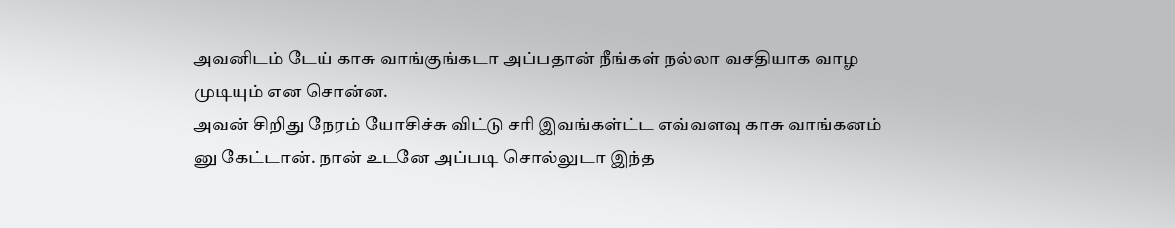அவனிடம் டேய் காசு வாங்குங்கடா அப்பதான் நீங்கள் நல்லா வசதியாக வாழ முடியும் என சொன்ன.
அவன் சிறிது நேரம் யோசிச்சு விட்டு சரி இவங்கள்ட்ட எவ்வளவு காசு வாங்கனம் னு கேட்டான். நான் உடனே அப்படி சொல்லுடா இந்த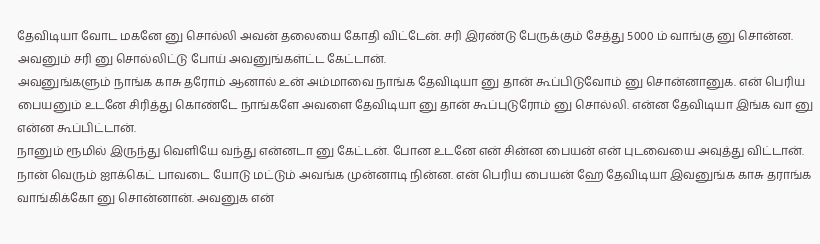தேவிடியா வோட மகனே னு சொல்லி அவன் தலையை கோதி விட்டேன். சரி இரண்டு பேருக்கும் சேத்து 5000 ம் வாங்கு னு சொன்ன. அவனும் சரி னு சொல்லிட்டு போய் அவனுங்கள்ட்ட கேட்டான்.
அவனுங்களும் நாங்க காசு தரோம் ஆனால் உன் அம்மாவை நாங்க தேவிடியா னு தான் கூப்பிடுவோம் னு சொன்னானுக. என் பெரிய பையனும் உடனே சிரித்து கொண்டே நாங்களே அவளை தேவிடியா னு தான் கூப்புடுரோம் னு சொல்லி. என்ன தேவிடியா இங்க வா னு என்ன கூப்பிட்டான்.
நானும் ரூமில் இருந்து வெளியே வந்து என்னடா னு கேட்டன். போன உடனே என் சின்ன பையன் என் புடவையை அவுத்து விட்டான். நான் வெரும் ஐாக்கெட் பாவடை யோடு மட்டும் அவங்க முன்னாடி நின்ன. என் பெரிய பையன் ஹே தேவிடியா இவனுங்க காசு தராங்க வாங்கிக்கோ னு சொன்னான். அவனுக என்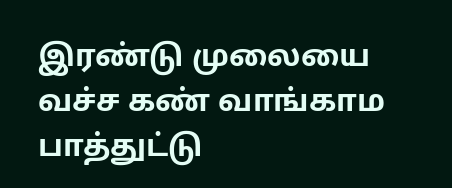இரண்டு முலையை வச்ச கண் வாங்காம பாத்துட்டு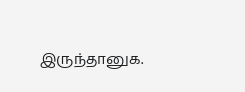இருந்தானுக.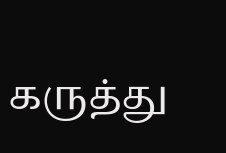கருத்து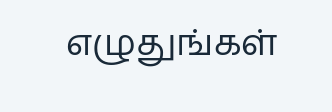எழுதுங்கள்